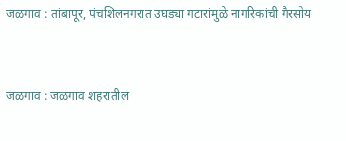जळगाव : तांबापूर, पंचशिलनगरात उघड्या गटारांमुळे नागरिकांची गैरसोय


जळगाव : जळगाव शहरातील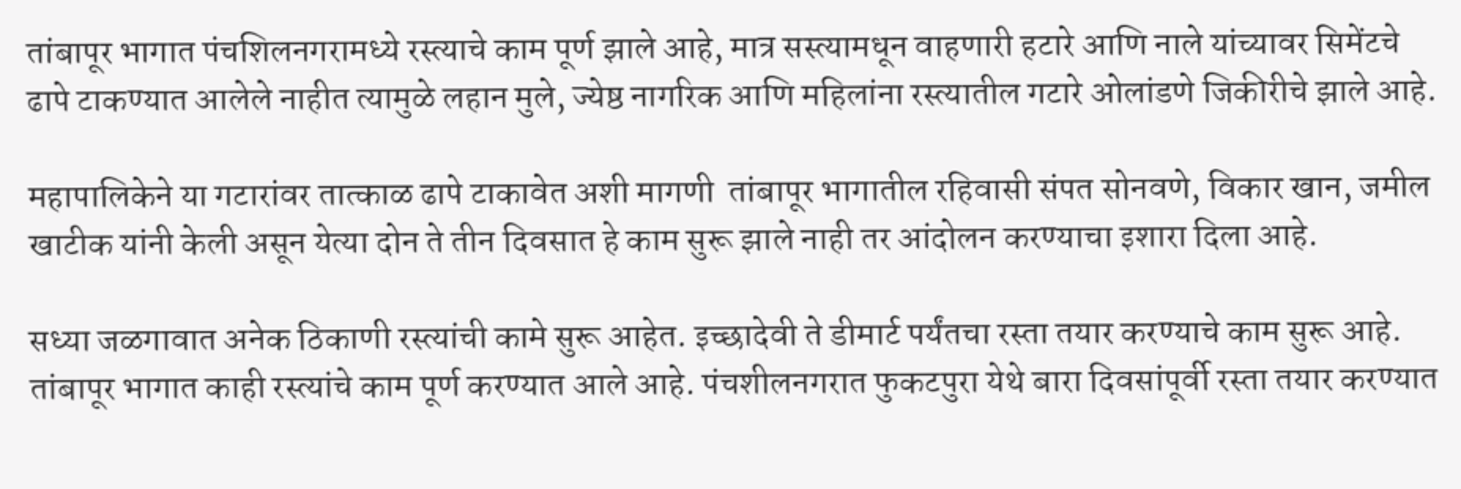तांबापूर भागात पंचशिलनगरामध्ये रस्त्याचे काम पूर्ण झाले आहे, मात्र सस्त्यामधून वाहणारी हटारे आणि नाले यांच्यावर सिमेंटचे ढापे टाकण्यात आलेले नाहीत त्यामुळे लहान मुले, ज्येष्ठ नागरिक आणि महिलांना रस्त्यातील गटारे ओलांडणे जिकीरीचे झाले आहे.

महापालिकेने या गटारांवर तात्काळ ढापे टाकावेत अशी मागणी  तांबापूर भागातील रहिवासी संपत सोनवणे, विकार खान, जमील खाटीक यांनी केली असून येत्या दोन ते तीन दिवसात हे काम सुरू झाले नाही तर आंदोलन करण्याचा इशारा दिला आहे.

सध्या जळगावात अनेक ठिकाणी रस्त्यांची कामे सुरू आहेत. इच्छादेवी ते डीमार्ट पर्यंतचा रस्ता तयार करण्याचे काम सुरू आहे. तांबापूर भागात काही रस्त्यांचे काम पूर्ण करण्यात आले आहे. पंचशीलनगरात फुकटपुरा येथे बारा दिवसांपूर्वी रस्ता तयार करण्यात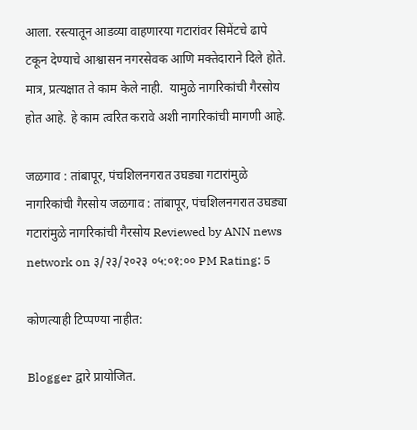आला. रस्त्यातून आडव्या वाहणारया गटारांवर सिमेंटचे ढापे टकून देण्याचे आश्वासन नगरसेवक आणि मक्तेदाराने दिले होते. मात्र, प्रत्यक्षात ते काम केले नाही.  यामुळे नागरिकांची गैरसोय होत आहे. हे काम त्वरित करावे अशी नागरिकांची मागणी आहे.

जळगाव : तांबापूर, पंचशिलनगरात उघड्या गटारांमुळे नागरिकांची गैरसोय जळगाव : तांबापूर, पंचशिलनगरात उघड्या गटारांमुळे नागरिकांची गैरसोय Reviewed by ANN news network on ३/२३/२०२३ ०५:०१:०० PM Rating: 5

कोणत्याही टिप्पण्‍या नाहीत:

Blogger द्वारे प्रायोजित.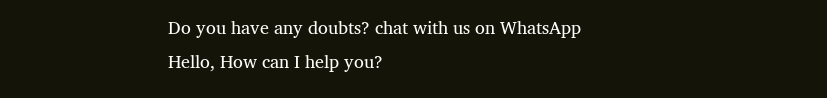Do you have any doubts? chat with us on WhatsApp
Hello, How can I help you?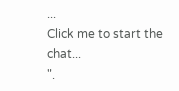...
Click me to start the chat...
".